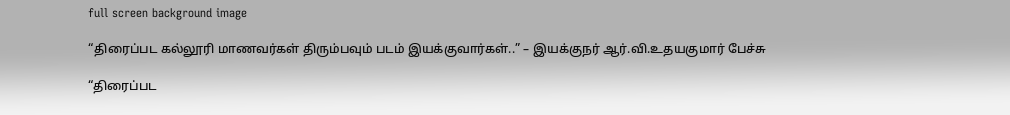full screen background image

“திரைப்பட கல்லூரி மாணவர்கள் திரும்பவும் படம் இயக்குவார்கள்..” – இயக்குநர் ஆர்.வி.உதயகுமார் பேச்சு

“திரைப்பட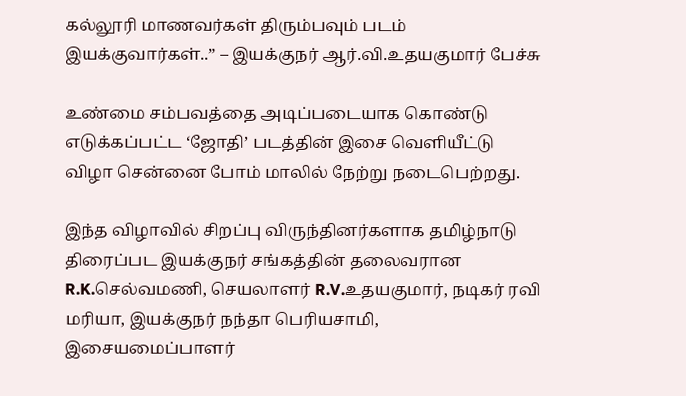கல்லூரி மாணவர்கள் திரும்பவும் படம் இயக்குவார்கள்..” – இயக்குநர் ஆர்.வி.உதயகுமார் பேச்சு

உண்மை சம்பவத்தை அடிப்படையாக கொண்டு எடுக்கப்பட்ட ‘ஜோதி’ படத்தின் இசை வெளியீட்டு விழா சென்னை போம் மாலில் நேற்று நடைபெற்றது.

இந்த விழாவில் சிறப்பு விருந்தினர்களாக தமிழ்நாடு திரைப்பட இயக்குநர் சங்கத்தின் தலைவரான R.K.செல்வமணி, செயலாளர் R.V.உதயகுமார், நடிகர் ரவி மரியா, இயக்குநர் நந்தா பெரியசாமி, இசையமைப்பாளர்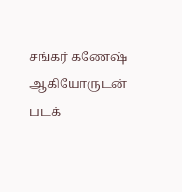சங்கர் கணேஷ் ஆகியோருடன் படக்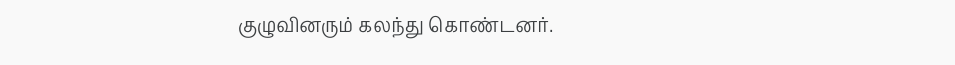குழுவினரும் கலந்து கொண்டனர்.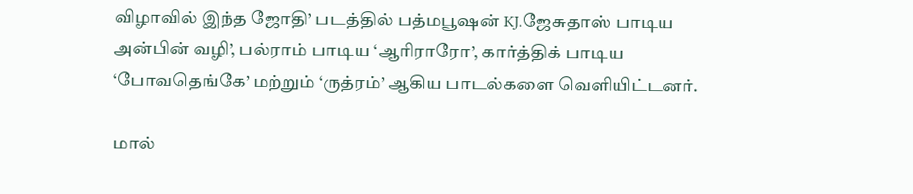விழாவில் இந்த ஜோதி’ படத்தில் பத்மபூஷன் KJ.ஜேசுதாஸ் பாடிய அன்பின் வழி’, பல்ராம் பாடிய ‘ஆரிராரோ’, கார்த்திக் பாடிய ‘போவதெங்கே’ மற்றும் ‘ருத்ரம்’ ஆகிய பாடல்களை வெளியிட்டனர்.

மால்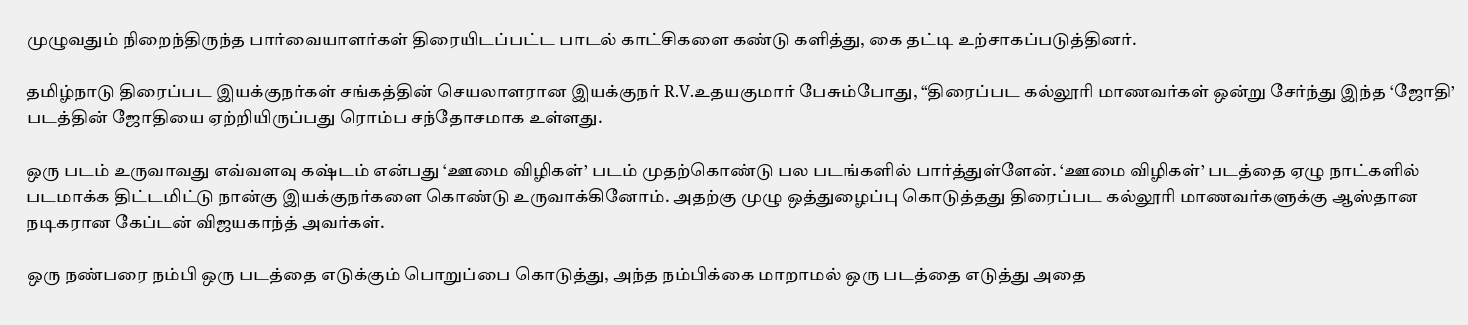முழுவதும் நிறைந்திருந்த பார்வையாளர்கள் திரையிடப்பட்ட பாடல் காட்சிகளை கண்டு களித்து, கை தட்டி உற்சாகப்படுத்தினர்.

தமிழ்நாடு திரைப்பட இயக்குநர்கள் சங்கத்தின் செயலாளரான இயக்குநர் R.V.உதயகுமார் பேசும்போது, “திரைப்பட கல்லூரி மாணவர்கள் ஒன்று சேர்ந்து இந்த ‘ஜோதி’ படத்தின் ஜோதியை ஏற்றியிருப்பது ரொம்ப சந்தோசமாக உள்ளது.

ஒரு படம் உருவாவது எவ்வளவு கஷ்டம் என்பது ‘ஊமை விழிகள்’ படம் முதற்கொண்டு பல படங்களில் பார்த்துள்ளேன். ‘ஊமை விழிகள்’ படத்தை ஏழு நாட்களில் படமாக்க திட்டமிட்டு நான்கு இயக்குநர்களை கொண்டு உருவாக்கினோம். அதற்கு முழு ஒத்துழைப்பு கொடுத்தது திரைப்பட கல்லூரி மாணவர்களுக்கு ஆஸ்தான நடிகரான கேப்டன் விஜயகாந்த் அவர்கள்.

ஒரு நண்பரை நம்பி ஒரு படத்தை எடுக்கும் பொறுப்பை கொடுத்து, அந்த நம்பிக்கை மாறாமல் ஒரு படத்தை எடுத்து அதை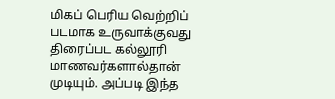மிகப் பெரிய வெற்றிப் படமாக உருவாக்குவது திரைப்பட கல்லூரி மாணவர்களால்தான் முடியும். அப்படி இந்த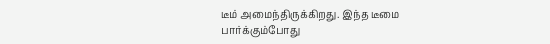டீம் அமைந்திருக்கிறது. இந்த டீமை பார்க்கும்போது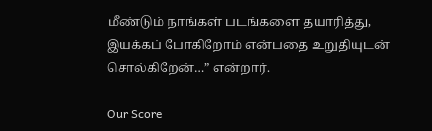மீண்டும் நாங்கள் படங்களை தயாரித்து, இயக்கப் போகிறோம் என்பதை உறுதியுடன் சொல்கிறேன்…” என்றார்.

Our Score